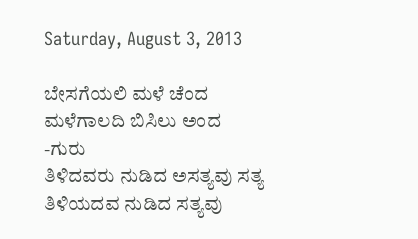Saturday, August 3, 2013

ಬೇಸಗೆಯಲಿ ಮಳೆ ಚೆಂದ
ಮಳೆಗಾಲದಿ ಬಿಸಿಲು ಅಂದ
-ಗುರು
ತಿಳಿದವರು ನುಡಿದ ಅಸತ್ಯವು ಸತ್ಯ
ತಿಳಿಯದವ ನುಡಿದ ಸತ್ಯವು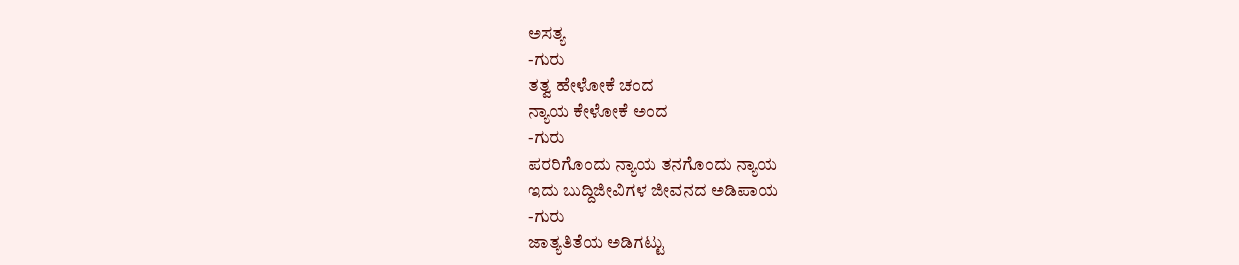ಅಸತ್ಯ
-ಗುರು
ತತ್ವ ಹೇಳೋಕೆ ಚಂದ
ನ್ಯಾಯ ಕೇಳೋಕೆ ಅಂದ
-ಗುರು
ಪರರಿಗೊಂದು ನ್ಯಾಯ ತನಗೊಂದು ನ್ಯಾಯ
ಇದು ಬುದ್ದಿಜೀವಿಗಳ ಜೀವನದ ಅಡಿಪಾಯ
-ಗುರು
ಜಾತ್ಯತಿತೆಯ ಅಡಿಗಟ್ಟು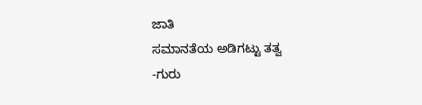ಜಾತಿ
ಸಮಾನತೆಯ ಅಡಿಗಟ್ಟು ತತ್ವ
-ಗುರು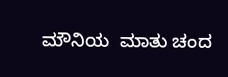ಮೌನಿಯ  ಮಾತು ಚಂದ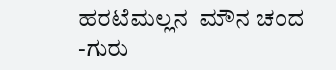ಹರಟೆಮಲ್ಲನ  ಮೌನ ಚಂದ
-ಗುರು